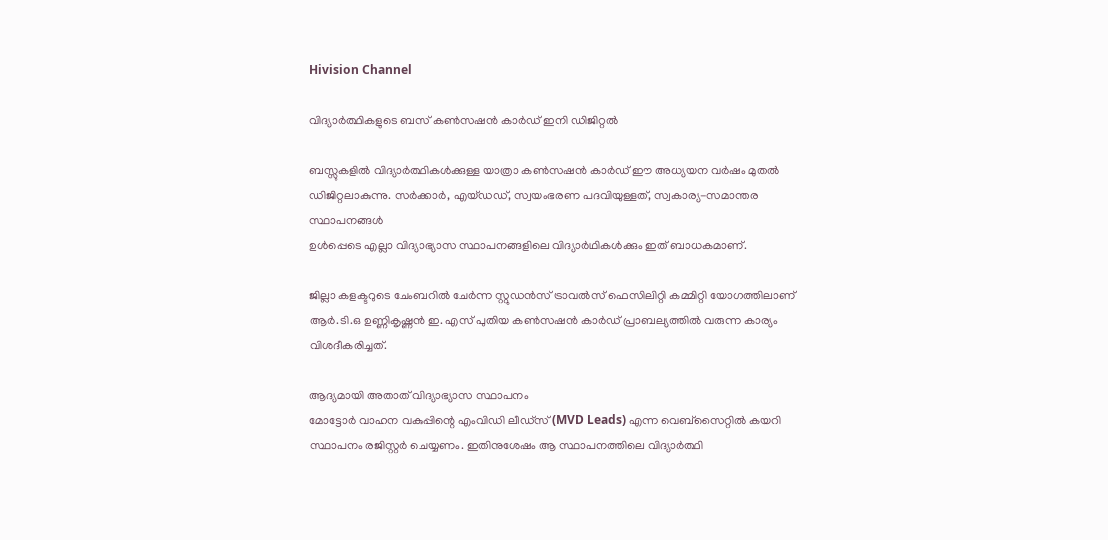Hivision Channel

വിദ്യാര്‍ത്ഥികളുടെ ബസ് കണ്‍സഷന്‍ കാര്‍ഡ് ഇനി ഡിജിറ്റല്‍

ബസ്സുകളില്‍ വിദ്യാര്‍ത്ഥികള്‍ക്കുള്ള യാത്രാ കണ്‍സഷന്‍ കാര്‍ഡ് ഈ അധ്യയന വര്‍ഷം മുതല്‍ ഡിജിറ്റലാകുന്നു. സര്‍ക്കാര്‍, എയ്ഡഡ്, സ്വയംഭരണ പദവിയുള്ളത്, സ്വകാര്യ-സമാന്തര സ്ഥാപനങ്ങള്‍
ഉള്‍പ്പെടെ എല്ലാ വിദ്യാഭ്യാസ സ്ഥാപനങ്ങളിലെ വിദ്യാര്‍ഥികള്‍ക്കും ഇത് ബാധകമാണ്.

ജില്ലാ കളക്ടറുടെ ചേംബറില്‍ ചേര്‍ന്ന സ്റ്റുഡന്‍സ് ട്രാവല്‍സ് ഫെസിലിറ്റി കമ്മിറ്റി യോഗത്തിലാണ് ആര്‍.ടി.ഒ ഉണ്ണികൃഷ്ണന്‍ ഇ. എസ് പുതിയ കണ്‍സഷന്‍ കാര്‍ഡ് പ്രാബല്യത്തില്‍ വരുന്ന കാര്യം വിശദീകരിച്ചത്.

ആദ്യമായി അതാത് വിദ്യാഭ്യാസ സ്ഥാപനം
മോട്ടോര്‍ വാഹന വകുപ്പിന്റെ എംവിഡി ലീഡ്‌സ് (MVD Leads) എന്ന വെബ്‌സൈറ്റില്‍ കയറി സ്ഥാപനം രജിസ്റ്റര്‍ ചെയ്യണം. ഇതിനുശേഷം ആ സ്ഥാപനത്തിലെ വിദ്യാര്‍ത്ഥി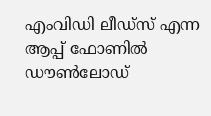എംവിഡി ലീഡ്‌സ് എന്ന ആപ്പ് ഫോണില്‍ ഡൗണ്‍ലോഡ്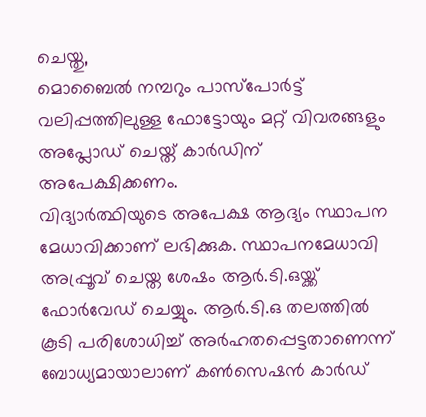ചെയ്തു,
മൊബൈല്‍ നമ്പറും പാസ്‌പോര്‍ട്ട് വലിപ്പത്തിലുള്ള ഫോട്ടോയും മറ്റ് വിവരങ്ങളും അപ്ലോഡ് ചെയ്ത് കാര്‍ഡിന് അപേക്ഷിക്കണം.
വിദ്യാര്‍ത്ഥിയുടെ അപേക്ഷ ആദ്യം സ്ഥാപന മേധാവിക്കാണ് ലഭിക്കുക. സ്ഥാപനമേധാവി അപ്പ്രൂവ് ചെയ്ത ശേഷം ആര്‍.ടി.ഒയ്ക്ക് ഫോര്‍വേഡ് ചെയ്യും. ആര്‍.ടി.ഒ തലത്തില്‍ കൂടി പരിശോധിച്ച് അര്‍ഹതപ്പെട്ടതാണെന്ന് ബോധ്യമായാലാണ് കണ്‍സെഷന്‍ കാര്‍ഡ്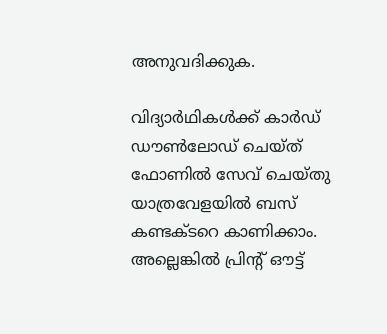അനുവദിക്കുക.

വിദ്യാര്‍ഥികള്‍ക്ക് കാര്‍ഡ് ഡൗണ്‍ലോഡ് ചെയ്ത് ഫോണില്‍ സേവ് ചെയ്തു യാത്രവേളയില്‍ ബസ് കണ്ടക്ടറെ കാണിക്കാം. അല്ലെങ്കില്‍ പ്രിന്റ് ഔട്ട്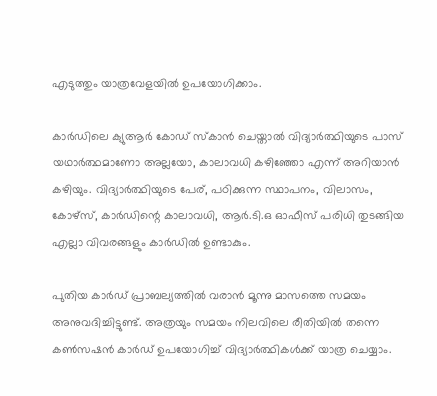എടുത്തും യാത്രവേളയില്‍ ഉപയോഗിക്കാം.

കാര്‍ഡിലെ ക്യുആര്‍ കോഡ് സ്‌കാന്‍ ചെയ്താല്‍ വിദ്യാര്‍ത്ഥിയുടെ പാസ്
യഥാര്‍ത്ഥമാണോ അല്ലയോ, കാലാവധി കഴിഞ്ഞോ എന്ന് അറിയാന്‍ കഴിയും. വിദ്യാര്‍ത്ഥിയുടെ പേര്, പഠിക്കുന്ന സ്ഥാപനം, വിലാസം, കോഴ്‌സ്, കാര്‍ഡിന്റെ കാലാവധി, ആര്‍.ടി.ഒ ഓഫീസ് പരിധി തുടങ്ങിയ എല്ലാ വിവരങ്ങളും കാര്‍ഡില്‍ ഉണ്ടാകും.

പുതിയ കാര്‍ഡ് പ്രാബല്യത്തില്‍ വരാന്‍ മൂന്നു മാസത്തെ സമയം അനുവദിച്ചിട്ടുണ്ട്. അത്രയും സമയം നിലവിലെ രീതിയില്‍ തന്നെ കണ്‍സഷന്‍ കാര്‍ഡ് ഉപയോഗിച്ച് വിദ്യാര്‍ത്ഥികള്‍ക്ക് യാത്ര ചെയ്യാം.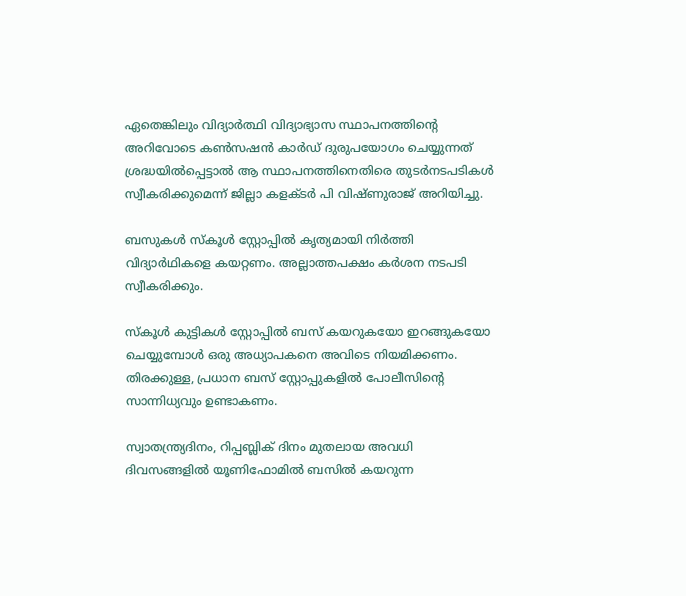ഏതെങ്കിലും വിദ്യാര്‍ത്ഥി വിദ്യാഭ്യാസ സ്ഥാപനത്തിന്റെ അറിവോടെ കണ്‍സഷന്‍ കാര്‍ഡ് ദുരുപയോഗം ചെയ്യുന്നത് ശ്രദ്ധയില്‍പ്പെട്ടാല്‍ ആ സ്ഥാപനത്തിനെതിരെ തുടര്‍നടപടികള്‍ സ്വീകരിക്കുമെന്ന് ജില്ലാ കളക്ടര്‍ പി വിഷ്ണുരാജ് അറിയിച്ചു.

ബസുകള്‍ സ്‌കൂള്‍ സ്റ്റോപ്പില്‍ കൃത്യമായി നിര്‍ത്തി വിദ്യാര്‍ഥികളെ കയറ്റണം. അല്ലാത്തപക്ഷം കര്‍ശന നടപടി സ്വീകരിക്കും.

സ്‌കൂള്‍ കുട്ടികള്‍ സ്റ്റോപ്പില്‍ ബസ് കയറുകയോ ഇറങ്ങുകയോ ചെയ്യുമ്പോള്‍ ഒരു അധ്യാപകനെ അവിടെ നിയമിക്കണം. തിരക്കുള്ള, പ്രധാന ബസ് സ്റ്റോപ്പുകളില്‍ പോലീസിന്റെ സാന്നിധ്യവും ഉണ്ടാകണം.

സ്വാതന്ത്ര്യദിനം, റിപ്പബ്ലിക് ദിനം മുതലായ അവധി ദിവസങ്ങളില്‍ യൂണിഫോമില്‍ ബസില്‍ കയറുന്ന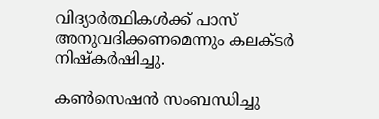വിദ്യാര്‍ത്ഥികള്‍ക്ക് പാസ് അനുവദിക്കണമെന്നും കലക്ടര്‍ നിഷ്‌കര്‍ഷിച്ചു.

കണ്‍സെഷന്‍ സംബന്ധിച്ചു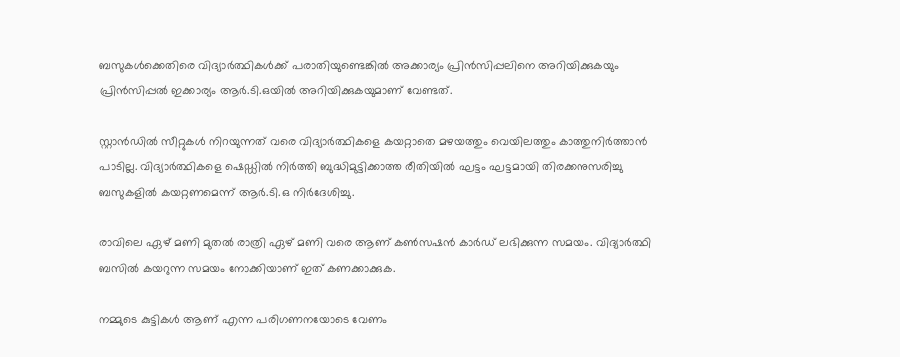ബസുകള്‍ക്കെതിരെ വിദ്യാര്‍ത്ഥികള്‍ക്ക് പരാതിയുണ്ടെങ്കില്‍ അക്കാര്യം പ്രിന്‍സിപ്പലിനെ അറിയിക്കുകയും പ്രിന്‍സിപ്പല്‍ ഇക്കാര്യം ആര്‍.ടി.ഒയില്‍ അറിയിക്കുകയുമാണ് വേണ്ടത്.

സ്റ്റാന്‍ഡില്‍ സീറ്റുകള്‍ നിറയുന്നത് വരെ വിദ്യാര്‍ത്ഥികളെ കയറ്റാതെ മഴയത്തും വെയിലത്തും കാത്തുനിര്‍ത്താന്‍ പാടില്ല. വിദ്യാര്‍ത്ഥികളെ ഷെഡ്ഡില്‍ നിര്‍ത്തി ബുദ്ധിമുട്ടിക്കാത്ത രീതിയില്‍ ഘട്ടം ഘട്ടമായി തിരക്കനുസരിച്ചു ബസുകളില്‍ കയറ്റണമെന്ന് ആര്‍.ടി.ഒ നിര്‍ദേശിച്ചു.

രാവിലെ ഏഴ് മണി മുതല്‍ രാത്രി ഏഴ് മണി വരെ ആണ് കണ്‍സഷന്‍ കാര്‍ഡ് ലഭിക്കുന്ന സമയം. വിദ്യാര്‍ത്ഥി ബസില്‍ കയറുന്ന സമയം നോക്കിയാണ് ഇത് കണക്കാക്കുക.

നമ്മുടെ കുട്ടികള്‍ ആണ് എന്ന പരിഗണനയോടെ വേണം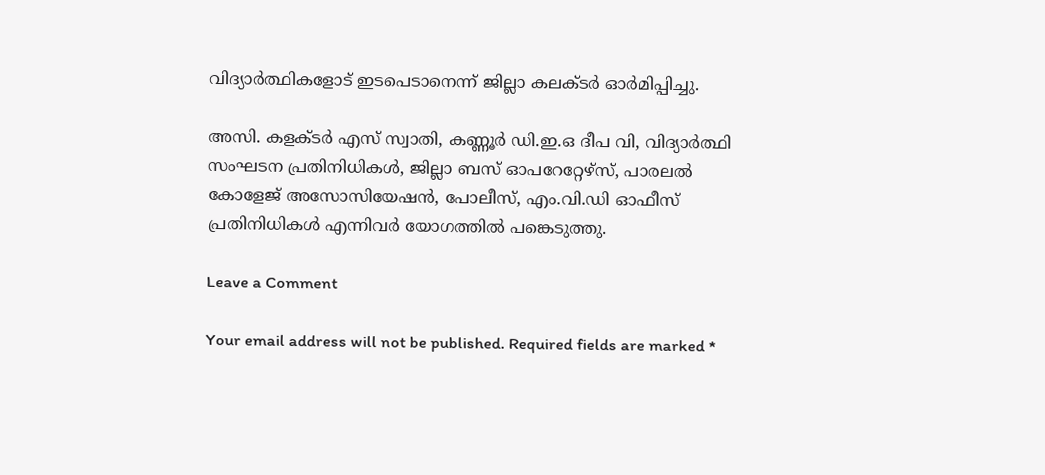വിദ്യാര്‍ത്ഥികളോട് ഇടപെടാനെന്ന് ജില്ലാ കലക്ടര്‍ ഓര്‍മിപ്പിച്ചു.

അസി. കളക്ടര്‍ എസ് സ്വാതി, കണ്ണൂര്‍ ഡി.ഇ.ഒ ദീപ വി, വിദ്യാര്‍ത്ഥി സംഘടന പ്രതിനിധികള്‍, ജില്ലാ ബസ് ഓപറേറ്റേഴ്‌സ്, പാരലല്‍ കോളേജ് അസോസിയേഷന്‍, പോലീസ്, എം.വി.ഡി ഓഫീസ് പ്രതിനിധികള്‍ എന്നിവര്‍ യോഗത്തില്‍ പങ്കെടുത്തു.

Leave a Comment

Your email address will not be published. Required fields are marked *